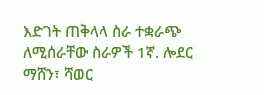እድገት ጠቅላላ ስራ ተቋራጭ ለሚሰራቸው ስራዎች 1ኛ. ሎደር ማሸን፣ ሻወር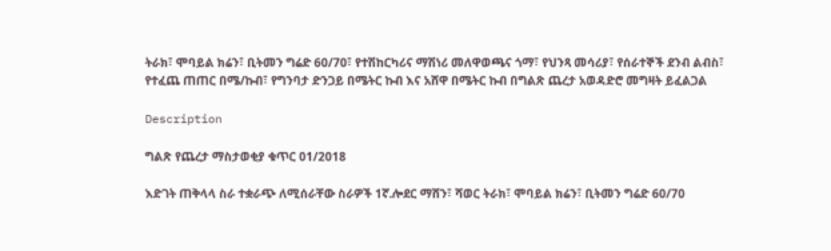ትራክ፣ ሞባይል ክሬን፣ ቢትመን ግሬድ 60/70፣ የተሽከርካሪና ማሽነሪ መለዋወጫና ጎማ፣ የህንጻ መሳሪያ፣ የሰራተኞች ደንብ ልብስ፣ የተፈጨ ጠጠር በሜ/ኩብ፣ የግንባታ ድንጋይ በሜትር ኩብ እና አሸዋ በሜትር ኩብ በግልጽ ጨረታ አወዳድሮ መግዛት ይፈልጋል

Description

ግልጽ የጨረታ ማስታወቂያ ቁጥር 01/2018

እድገት ጠቅላላ ስራ ተቋራጭ ለሚሰራቸው ስራዎች 1ኛ.ሎደር ማሸን፣ ሻወር ትራክ፣ ሞባይል ክሬን፣ ቢትመን ግሬድ 60/70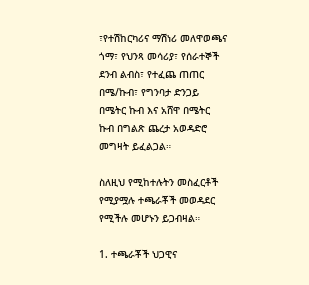፣የተሽከርካሪና ማሽነሪ መለዋወጫና ጎማ፣ የህንጻ መሳሪያ፣ የሰራተኞች ደንብ ልብስ፣ የተፈጨ ጠጠር በሜ/ኩብ፣ የግንባታ ድንጋይ በሜትር ኩብ እና አሸዋ በሜትር ኩብ በግልጽ ጨረታ አወዳድሮ መግዛት ይፈልጋል።

ስለዚህ የሚከተሉትን መስፈርቶች የሚያሟሉ ተጫራቾች መወዳደር የሚችሉ መሆኑን ይጋብዛል።

1. ተጫራቾች ህጋዊና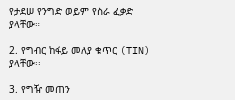የታደሠ የንግድ ወይም የስራ ፈቃድ ያላቸው።

2. የግብር ከፋይ መለያ ቁጥር (TIN) ያላቸው፡፡

3. የግዥ መጠን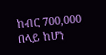ከብር 700,000 በላይ ከሆነ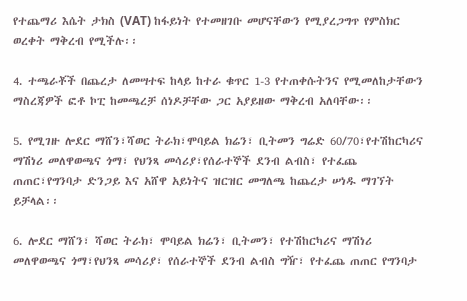የተጨማሪ እሴት ታክስ (VAT) ከፋይነት የተመዘገቡ መሆናቸውን የሚያረጋግጥ የምስክር ወረቀት ማቅረብ የሚችሉ፡፡

4. ተጫራቾች በጨረታ ለመሣተፍ ከላይ ከተራ ቁጥር 1-3 የተጠቀሱትንና የሚመለከታቸውን ማስረጃዎች ፎቶ ኮፒ ከመጫረቻ ሰነዶቻቸው ጋር አያይዘው ማቅረብ አለባቸው፡፡

5. የሚገዙ ሎደር ማሸን፣ሻወር ትራክ፣ሞባይል ክሬን፣ ቢትመን ግሬድ 60/70፣የተሽከርካሪና ማሽነሪ መለዋወጫና ጎማ፣ የህንጻ መሳሪያ፣የሰራተኞች ደንብ ልብስ፣ የተፈጨ ጠጠር፣የግንባታ ድንጋይ እና አሸዋ አይነትና ዝርዝር መግለጫ ከጨረታ ሠነዱ ማገኘት ይቻላል፡፡

6. ሎደር ማሸን፣ ሻወር ትራክ፣ ሞባይል ክሬን፣ ቢትመን፣ የተሽከርካሪና ማሽነሪ መለዋወጫና ጎማ፣የህንጻ መሳሪያ፣ የሰራተኞች ደንብ ልብስ ግዥ፣ የተፈጨ ጠጠር የግንባታ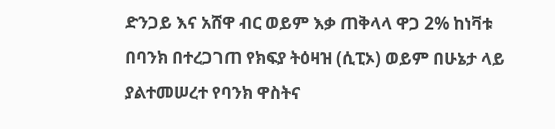ድንጋይ እና አሸዋ ብር ወይም እቃ ጠቅላላ ዋጋ 2% ከነቫቱ በባንክ በተረጋገጠ የክፍያ ትዕዛዝ (ሲፒኦ) ወይም በሁኔታ ላይ ያልተመሠረተ የባንክ ዋስትና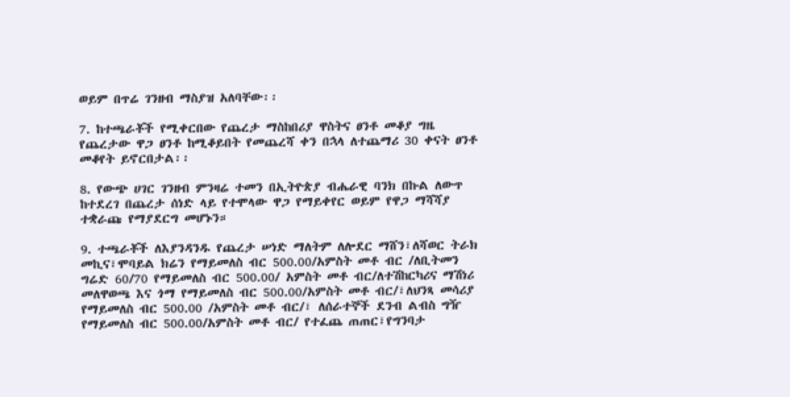ወይም በጥሬ ገንዘብ ማስያዝ አለባቸው፡፡

7. ከተጫራቾች የሚቀርበው የጨረታ ማስከበሪያ ዋስትና ፀንቶ መቆያ ግዜ የጨረታው ዋጋ ፀንቶ ከሚቆይበት የመጨረሻ ቀን በኋላ ለተጨማሪ 30 ቀናት ፀንቶ መቆየት ይኖርበታል፡፡

8. የውጭ ሀገር ገንዘብ ምንዛሬ ተመን በኢትዮጵያ ብሔራዊ ባንክ በኩል ለውጥ ከተደረገ በጨረታ ሰነድ ላይ የተሞላው ዋጋ የማይቀየር ወይም የዋጋ ማሻሻያ ተቋራጩ የማያደርግ መሆኑን።

9. ተጫራቾች ለእያንዳንዱ የጨረታ ሠነድ ማለትም ለሎደር ማሸን፣ለሻወር ትራክ መኪና፣ሞባይል ክሬን የማይመለስ ብር 500.00/አምስት መቶ ብር /ለቢትመን ግሬድ 60/70 የማይመለስ ብር 500.00/ አምስት መቶ ብር/ለተሽከርካሪና ማሽነሪ መለዋወጫ እና ጎማ የማይመለስ ብር 500.00/አምስት መቶ ብር/፣ለህንጻ መሳሪያ የማይመለስ ብር 500.00 /አምስት መቶ ብር/፣ ለሰራተኞች ደንብ ልብስ ግዥ የማይመለስ ብር 500.00/አምስት መቶ ብር/ የተፈጨ ጠጠር፣የግንባታ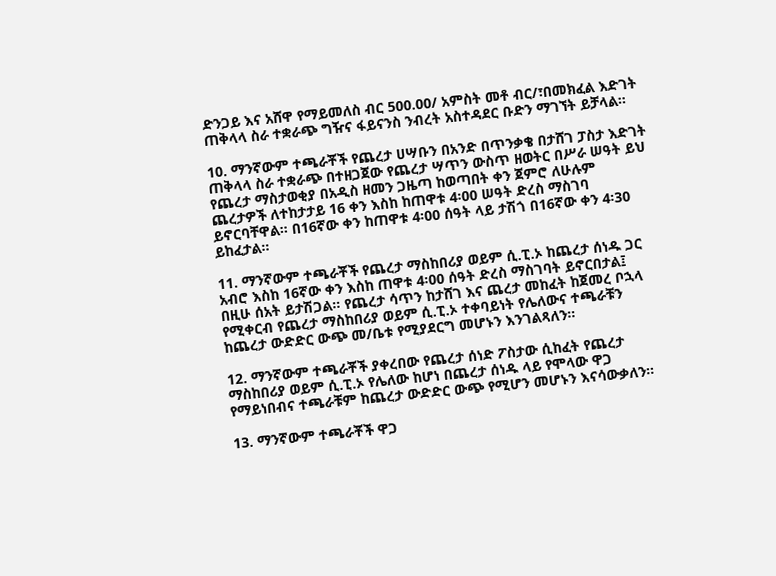ድንጋይ እና አሸዋ የማይመለስ ብር 500.00/ አምስት መቶ ብር/፣በመክፈል እድገት ጠቅላላ ስራ ተቋራጭ ግዥና ፋይናንስ ንብረት አስተዳደር ቡድን ማገኘት ይቻላል፡፡

10. ማንኛውም ተጫራቾች የጨረታ ሀሣቡን በአንድ በጥንቃቄ በታሸገ ፓስታ እድገት ጠቅላላ ስራ ተቋራጭ በተዘጋጀው የጨረታ ሣጥን ውስጥ ዘወትር በሥራ ሠዓት ይህ የጨረታ ማስታወቂያ በአዲስ ዘመን ጋዜጣ ከወጣበት ቀን ጀምሮ ለሁሉም ጨረታዎች ለተከታታይ 16 ቀን እስከ ከጠዋቱ 4፡00 ሠዓት ድረስ ማስገባ ይኖርባቸዋል። በ16ኛው ቀን ከጠዋቱ 4፡00 ሰዓት ላይ ታሽጎ በ16ኛው ቀን 4፡30 ይከፈታል።

11. ማንኛውም ተጫራቾች የጨረታ ማስከበሪያ ወይም ሲ.ፒ.ኦ ከጨረታ ሰነዱ ጋር አብሮ እስከ 16ኛው ቀን እስከ ጠዋቱ 4፡00 ሰዓት ድረስ ማስገባት ይኖርበታል፤ በዚሁ ሰአት ይታሽጋል። የጨረታ ሳጥን ከታሸገ እና ጨረታ መከፈት ከጀመረ ቦኋላ የሚቀርብ የጨረታ ማስከበሪያ ወይም ሲ.ፒ.ኦ ተቀባይነት የሌለውና ተጫራቹን ከጨረታ ውድድር ውጭ መ/ቤቱ የሚያደርግ መሆኑን እንገልጻለን።

12. ማንኛውም ተጫራቾች ያቀረበው የጨረታ ሰነድ ፖስታው ሲከፈት የጨረታ ማስከበሪያ ወይም ሲ.ፒ.ኦ የሌለው ከሆነ በጨረታ ሰነዱ ላይ የሞላው ዋጋ የማይነበብና ተጫራቹም ከጨረታ ውድድር ውጭ የሚሆን መሆኑን እናሳውቃለን።

13. ማንኛውም ተጫራቾች ዋጋ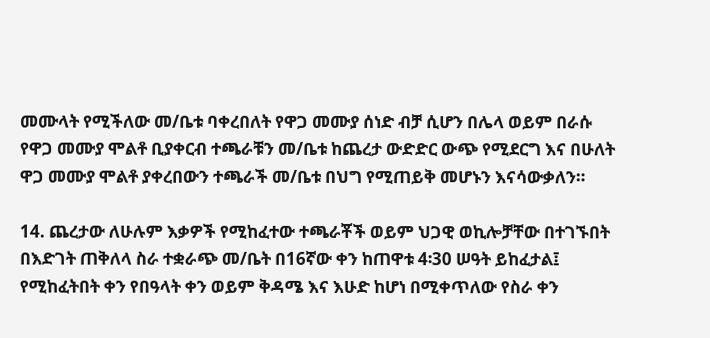መሙላት የሚችለው መ/ቤቱ ባቀረበለት የዋጋ መሙያ ሰነድ ብቻ ሲሆን በሌላ ወይም በራሱ የዋጋ መሙያ ሞልቶ ቢያቀርብ ተጫራቹን መ/ቤቱ ከጨረታ ውድድር ውጭ የሚደርግ እና በሁለት ዋጋ መሙያ ሞልቶ ያቀረበውን ተጫራች መ/ቤቱ በህግ የሚጠይቅ መሆኑን እናሳውቃለን።

14. ጨረታው ለሁሉም እቃዎች የሚከፈተው ተጫራቾች ወይም ህጋዊ ወኪሎቻቸው በተገኙበት በእድገት ጠቅለላ ስራ ተቋራጭ መ/ቤት በ16ኛው ቀን ከጠዋቱ 4፡30 ሠዓት ይከፈታል፤ የሚከፈትበት ቀን የበዓላት ቀን ወይም ቅዳሜ እና እሁድ ከሆነ በሚቀጥለው የስራ ቀን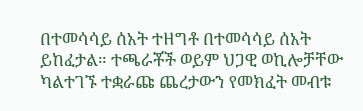በተመሳሳይ ሰአት ተዘግቶ በተመሳሳይ ሰአት ይከፈታል። ተጫራቾች ወይም ህጋዊ ወኪሎቻቸው ካልተገኙ ተቋራጩ ጨረታውን የመክፈት መብቱ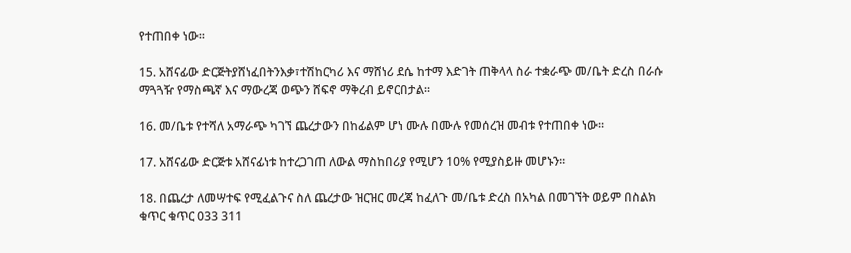የተጠበቀ ነው።

15. አሸናፊው ድርጅትያሸነፈበትንእቃ፣ተሽከርካሪ እና ማሸነሪ ደሴ ከተማ እድገት ጠቅላላ ስራ ተቋራጭ መ/ቤት ድረስ በራሱ ማጓጓዥ የማስጫኛ እና ማውረጃ ወጭን ሸፍኖ ማቅረብ ይኖርበታል።

16. መ/ቤቱ የተሻለ አማራጭ ካገኘ ጨረታውን በከፊልም ሆነ ሙሉ በሙሉ የመሰረዝ መብቱ የተጠበቀ ነው።

17. አሸናፊው ድርጅቱ አሸናፊነቱ ከተረጋገጠ ለውል ማስከበሪያ የሚሆን 10% የሚያስይዙ መሆኑን።

18. በጨረታ ለመሣተፍ የሚፈልጉና ስለ ጨረታው ዝርዝር መረጃ ከፈለጉ መ/ቤቱ ድረስ በአካል በመገኘት ወይም በስልክ ቁጥር ቁጥር 033 311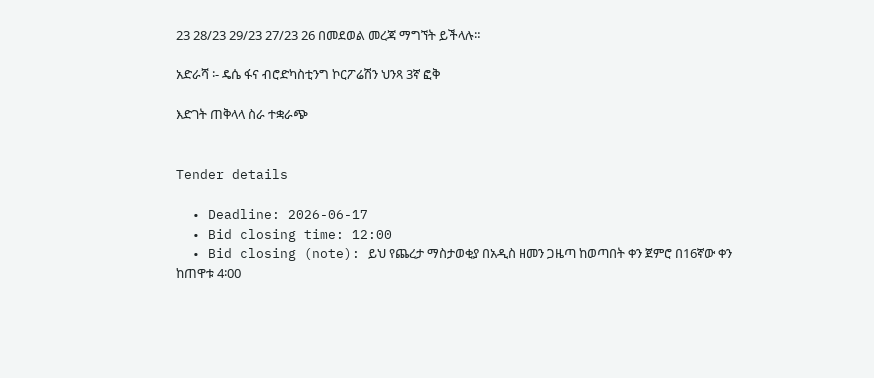23 28/23 29/23 27/23 26 በመደወል መረጃ ማግኘት ይችላሉ።

አድራሻ ፡- ዴሴ ፋና ብሮድካስቲንግ ኮርፖሬሽን ህንጻ 3ኛ ፎቅ

እድገት ጠቅላላ ስራ ተቋራጭ


Tender details

  • Deadline: 2026-06-17
  • Bid closing time: 12:00
  • Bid closing (note): ይህ የጨረታ ማስታወቂያ በአዲስ ዘመን ጋዜጣ ከወጣበት ቀን ጀምሮ በ16ኛው ቀን ከጠዋቱ 4፡00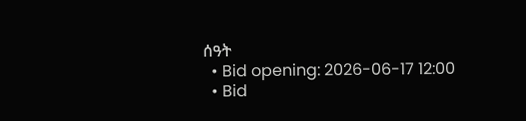ሰዓት
  • Bid opening: 2026-06-17 12:00
  • Bid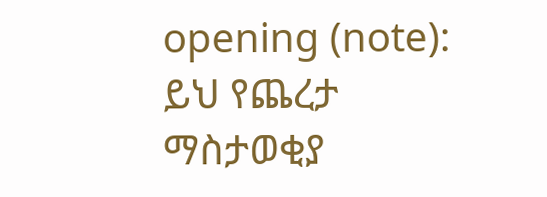opening (note): ይህ የጨረታ ማስታወቂያ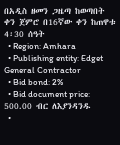በአዲስ ዘመን ጋዜጣ ከወጣበት ቀን ጀምሮ በ16ኛው ቀን ከጠዋቱ 4፡30 ሰዓት
  • Region: Amhara
  • Publishing entity: Edget General Contractor
  • Bid bond: 2%
  • Bid document price: 500.00 ብር ለእያንዳንዱ
  •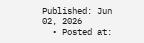Published: Jun 02, 2026
  • Posted at: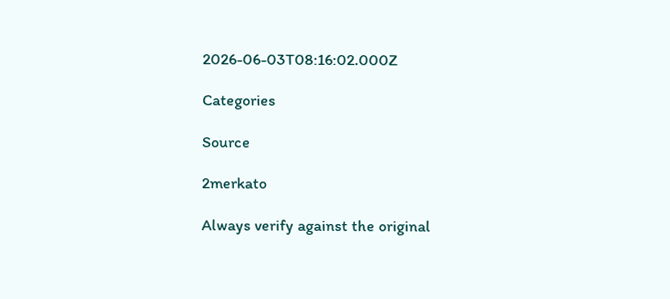2026-06-03T08:16:02.000Z

Categories

Source

2merkato

Always verify against the original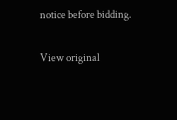notice before bidding.

View original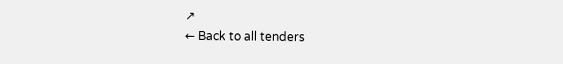↗
← Back to all tenders